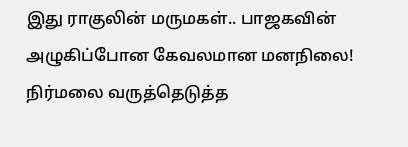இது ராகுலின் மருமகள்.. பாஜகவின் அழுகிப்போன கேவலமான மனநிலை! நிர்மலை வருத்தெடுத்த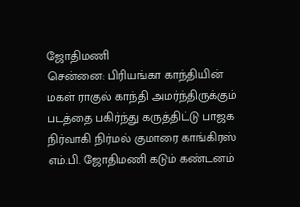ஜோதிமணி
சென்னை: பிரியங்கா காந்தியின் மகள் ராகுல் காந்தி அமர்ந்திருக்கும் படத்தை பகிர்ந்து கருத்திட்டு பாஜக நிர்வாகி நிர்மல் குமாரை காங்கிரஸ் எம்.பி. ஜோதிமணி கடும் கண்டனம்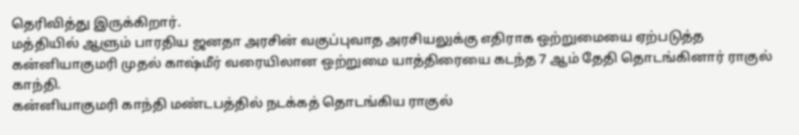தெரிவித்து இருக்கிறார்.
மத்தியில் ஆளும் பாரதிய ஜனதா அரசின் வகுப்புவாத அரசியலுக்கு எதிராக ஒற்றுமையை ஏற்படுத்த கன்னியாகுமரி முதல் காஷ்மீர் வரையிலான ஒற்றுமை யாத்திரையை கடந்த 7 ஆம் தேதி தொடங்கினார் ராகுல் காந்தி.
கன்னியாகுமரி காந்தி மண்டபத்தில் நடக்கத் தொடங்கிய ராகுல்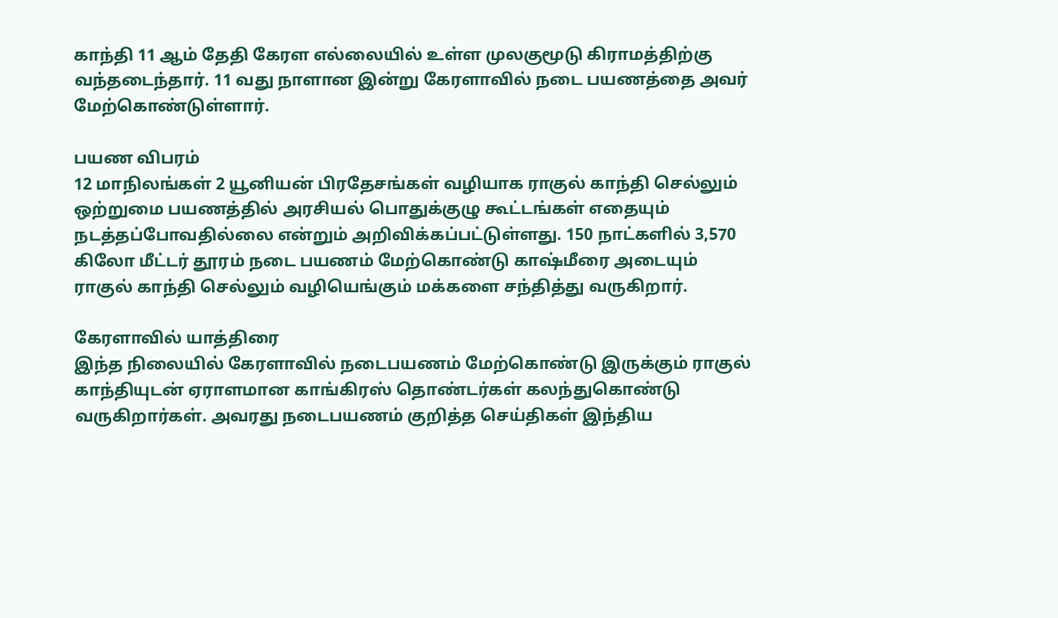காந்தி 11 ஆம் தேதி கேரள எல்லையில் உள்ள முலகுமூடு கிராமத்திற்கு வந்தடைந்தார். 11 வது நாளான இன்று கேரளாவில் நடை பயணத்தை அவர் மேற்கொண்டுள்ளார்.

பயண விபரம்
12 மாநிலங்கள் 2 யூனியன் பிரதேசங்கள் வழியாக ராகுல் காந்தி செல்லும் ஒற்றுமை பயணத்தில் அரசியல் பொதுக்குழு கூட்டங்கள் எதையும் நடத்தப்போவதில்லை என்றும் அறிவிக்கப்பட்டுள்ளது. 150 நாட்களில் 3,570 கிலோ மீட்டர் தூரம் நடை பயணம் மேற்கொண்டு காஷ்மீரை அடையும் ராகுல் காந்தி செல்லும் வழியெங்கும் மக்களை சந்தித்து வருகிறார்.

கேரளாவில் யாத்திரை
இந்த நிலையில் கேரளாவில் நடைபயணம் மேற்கொண்டு இருக்கும் ராகுல் காந்தியுடன் ஏராளமான காங்கிரஸ் தொண்டர்கள் கலந்துகொண்டு வருகிறார்கள். அவரது நடைபயணம் குறித்த செய்திகள் இந்திய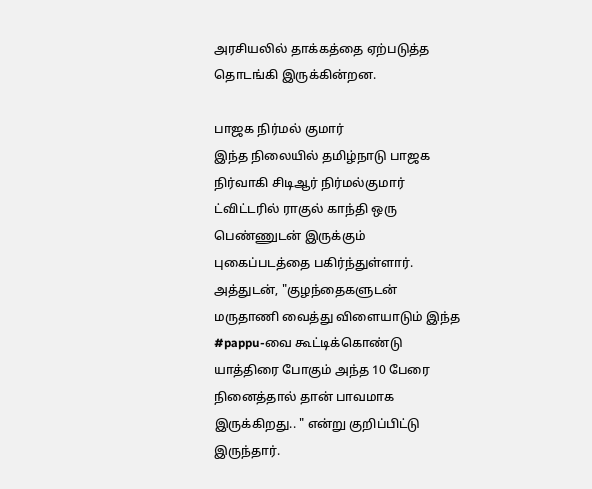அரசியலில் தாக்கத்தை ஏற்படுத்த தொடங்கி இருக்கின்றன.

பாஜக நிர்மல் குமார்
இந்த நிலையில் தமிழ்நாடு பாஜக நிர்வாகி சிடிஆர் நிர்மல்குமார் ட்விட்டரில் ராகுல் காந்தி ஒரு பெண்ணுடன் இருக்கும் புகைப்படத்தை பகிர்ந்துள்ளார். அத்துடன், "குழந்தைகளுடன் மருதாணி வைத்து விளையாடும் இந்த #pappu-வை கூட்டிக்கொண்டு யாத்திரை போகும் அந்த 10 பேரை நினைத்தால் தான் பாவமாக இருக்கிறது.. " என்று குறிப்பிட்டு இருந்தார்.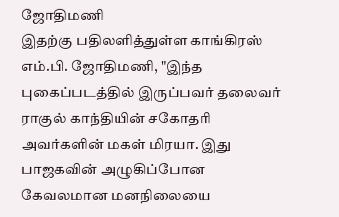ஜோதிமணி
இதற்கு பதிலளித்துள்ள காங்கிரஸ் எம்.பி. ஜோதிமணி, "இந்த புகைப்படத்தில் இருப்பவர் தலைவர் ராகுல் காந்தியின் சகோதரி அவர்களின் மகள் மிரயா. இது பாஜகவின் அழுகிப்போன கேவலமான மனநிலையை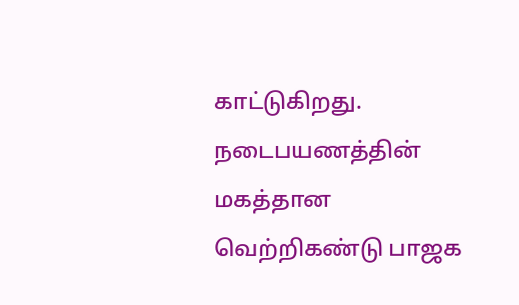காட்டுகிறது. நடைபயணத்தின் மகத்தான வெற்றிகண்டு பாஜக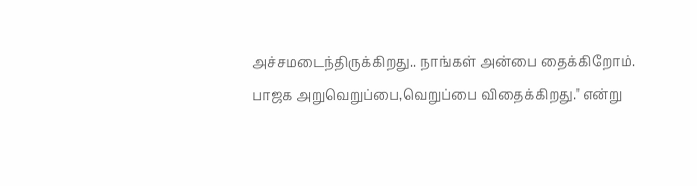அச்சமடைந்திருக்கிறது.. நாங்கள் அன்பை தைக்கிறோம். பாஜக அறுவெறுப்பை,வெறுப்பை விதைக்கிறது." என்று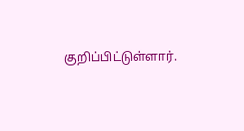குறிப்பிட்டுள்ளார்.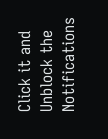Click it and Unblock the Notifications